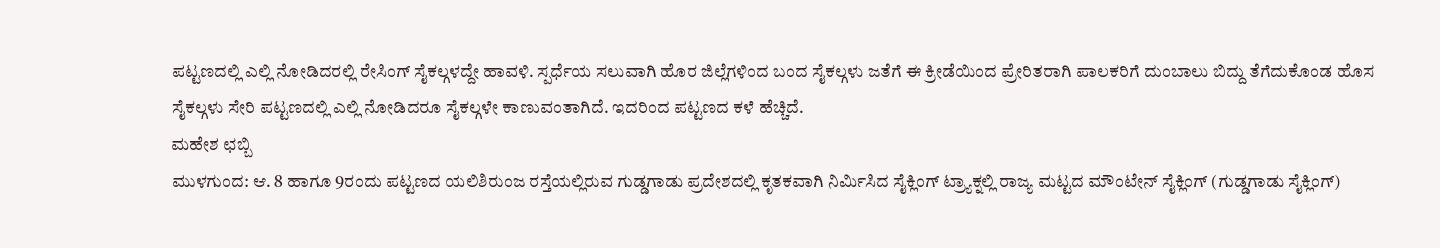ಪಟ್ಟಣದಲ್ಲಿ ಎಲ್ಲಿ ನೋಡಿದರಲ್ಲಿ ರೇಸಿಂಗ್ ಸೈಕಲ್ಗಳದ್ದೇ ಹಾವಳಿ. ಸ್ಪರ್ಧೆಯ ಸಲುವಾಗಿ ಹೊರ ಜಿಲ್ಲೆಗಳಿಂದ ಬಂದ ಸೈಕಲ್ಗಳು ಜತೆಗೆ ಈ ಕ್ರೀಡೆಯಿಂದ ಪ್ರೇರಿತರಾಗಿ ಪಾಲಕರಿಗೆ ದುಂಬಾಲು ಬಿದ್ದು ತೆಗೆದುಕೊಂಡ ಹೊಸ ಸೈಕಲ್ಗಳು ಸೇರಿ ಪಟ್ಟಣದಲ್ಲಿ ಎಲ್ಲಿ ನೋಡಿದರೂ ಸೈಕಲ್ಗಳೇ ಕಾಣುವಂತಾಗಿದೆ. ಇದರಿಂದ ಪಟ್ಟಣದ ಕಳೆ ಹೆಚ್ಚಿದೆ.
ಮಹೇಶ ಛಬ್ಬಿ
ಮುಳಗುಂದ: ಆ. 8 ಹಾಗೂ 9ರಂದು ಪಟ್ಟಣದ ಯಲಿಶಿರುಂಜ ರಸ್ತೆಯಲ್ಲಿರುವ ಗುಡ್ಡಗಾಡು ಪ್ರದೇಶದಲ್ಲಿ ಕೃತಕವಾಗಿ ನಿರ್ಮಿಸಿದ ಸೈಕ್ಲಿಂಗ್ ಟ್ರ್ಯಾಕ್ನಲ್ಲಿ ರಾಜ್ಯ ಮಟ್ಟದ ಮೌಂಟೇನ್ ಸೈಕ್ಲಿಂಗ್ (ಗುಡ್ಡಗಾಡು ಸೈಕ್ಲಿಂಗ್)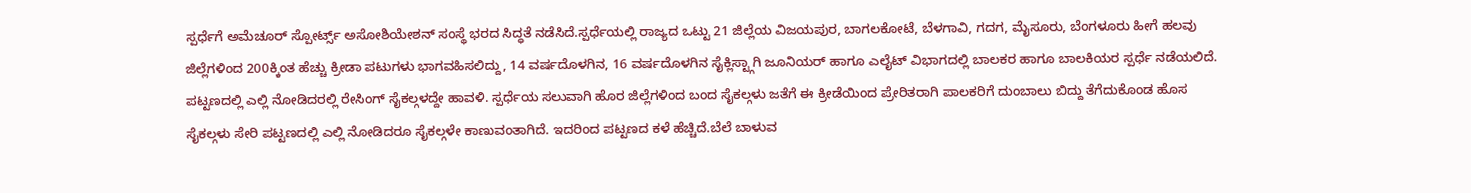ಸ್ಪರ್ಧೆಗೆ ಅಮೆಚೂರ್ ಸ್ಪೋರ್ಟ್ಸ್ ಅಸೋಶಿಯೇಶನ್ ಸಂಸ್ಥೆ ಭರದ ಸಿದ್ಧತೆ ನಡೆಸಿದೆ.ಸ್ಪರ್ಧೆಯಲ್ಲಿ ರಾಜ್ಯದ ಒಟ್ಟು 21 ಜಿಲ್ಲೆಯ ವಿಜಯಪುರ, ಬಾಗಲಕೋಟೆ, ಬೆಳಗಾವಿ, ಗದಗ, ಮೈಸೂರು, ಬೆಂಗಳೂರು ಹೀಗೆ ಹಲವು ಜಿಲ್ಲೆಗಳಿಂದ 200ಕ್ಕಿಂತ ಹೆಚ್ಚು ಕ್ರೀಡಾ ಪಟುಗಳು ಭಾಗವಹಿಸಲಿದ್ದು, 14 ವರ್ಷದೊಳಗಿನ, 16 ವರ್ಷದೊಳಗಿನ ಸೈಕ್ಲಿಸ್ಟ್ಗಾಗಿ ಜೂನಿಯರ್ ಹಾಗೂ ಎಲೈಟ್ ವಿಭಾಗದಲ್ಲಿ ಬಾಲಕರ ಹಾಗೂ ಬಾಲಕಿಯರ ಸ್ಪರ್ಧೆ ನಡೆಯಲಿದೆ.
ಪಟ್ಟಣದಲ್ಲಿ ಎಲ್ಲಿ ನೋಡಿದರಲ್ಲಿ ರೇಸಿಂಗ್ ಸೈಕಲ್ಗಳದ್ದೇ ಹಾವಳಿ. ಸ್ಪರ್ಧೆಯ ಸಲುವಾಗಿ ಹೊರ ಜಿಲ್ಲೆಗಳಿಂದ ಬಂದ ಸೈಕಲ್ಗಳು ಜತೆಗೆ ಈ ಕ್ರೀಡೆಯಿಂದ ಪ್ರೇರಿತರಾಗಿ ಪಾಲಕರಿಗೆ ದುಂಬಾಲು ಬಿದ್ದು ತೆಗೆದುಕೊಂಡ ಹೊಸ ಸೈಕಲ್ಗಳು ಸೇರಿ ಪಟ್ಟಣದಲ್ಲಿ ಎಲ್ಲಿ ನೋಡಿದರೂ ಸೈಕಲ್ಗಳೇ ಕಾಣುವಂತಾಗಿದೆ. ಇದರಿಂದ ಪಟ್ಟಣದ ಕಳೆ ಹೆಚ್ಚಿದೆ.ಬೆಲೆ ಬಾಳುವ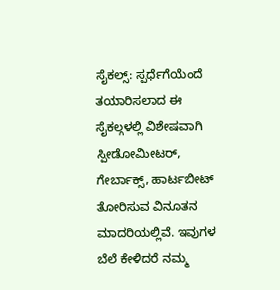ಸೈಕಲ್ಸ್: ಸ್ಪರ್ಧೆಗೆಯೆಂದೆ ತಯಾರಿಸಲಾದ ಈ ಸೈಕಲ್ಗಳಲ್ಲಿ ವಿಶೇಷವಾಗಿ ಸ್ಪೀಡೋಮೀಟರ್, ಗೇರ್ಬಾಕ್ಸ್, ಹಾರ್ಟಬೀಟ್ ತೋರಿಸುವ ವಿನೂತನ ಮಾದರಿಯಲ್ಲಿವೆ. ಇವುಗಳ ಬೆಲೆ ಕೇಳಿದರೆ ನಮ್ಮ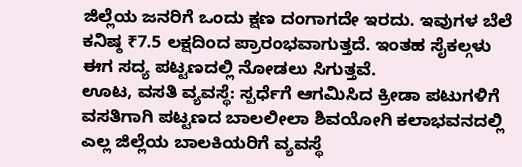ಜಿಲ್ಲೆಯ ಜನರಿಗೆ ಒಂದು ಕ್ಷಣ ದಂಗಾಗದೇ ಇರದು. ಇವುಗಳ ಬೆಲೆ ಕನಿಷ್ಠ ₹7.5 ಲಕ್ಷದಿಂದ ಪ್ರಾರಂಭವಾಗುತ್ತದೆ. ಇಂತಹ ಸೈಕಲ್ಗಳು ಈಗ ಸದ್ಯ ಪಟ್ಟಣದಲ್ಲಿ ನೋಡಲು ಸಿಗುತ್ತವೆ.
ಊಟ, ವಸತಿ ವ್ಯವಸ್ಥೆ: ಸ್ಪರ್ಧೆಗೆ ಆಗಮಿಸಿದ ಕ್ರೀಡಾ ಪಟುಗಳಿಗೆ ವಸತಿಗಾಗಿ ಪಟ್ಟಣದ ಬಾಲಲೀಲಾ ಶಿವಯೋಗಿ ಕಲಾಭವನದಲ್ಲಿ ಎಲ್ಲ ಜಿಲ್ಲೆಯ ಬಾಲಕಿಯರಿಗೆ ವ್ಯವಸ್ಥೆ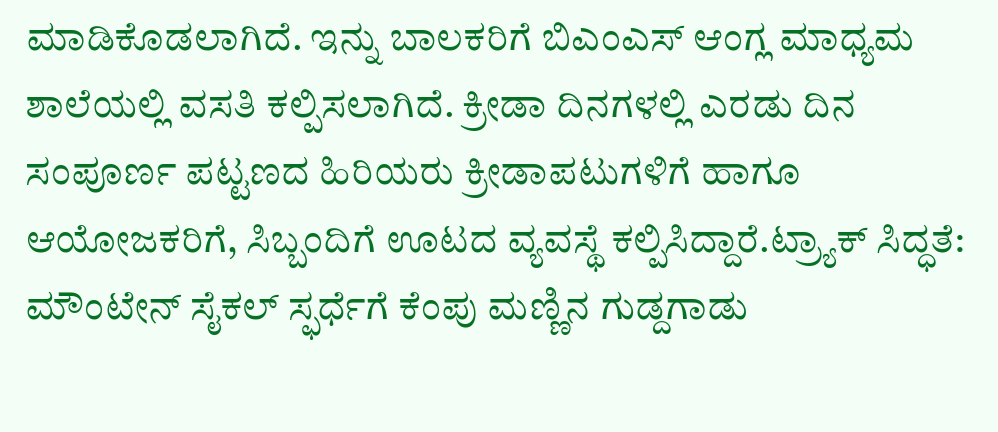ಮಾಡಿಕೊಡಲಾಗಿದೆ. ಇನ್ನು ಬಾಲಕರಿಗೆ ಬಿಎಂಎಸ್ ಆಂಗ್ಲ ಮಾಧ್ಯಮ ಶಾಲೆಯಲ್ಲಿ ವಸತಿ ಕಲ್ಪಿಸಲಾಗಿದೆ. ಕ್ರೀಡಾ ದಿನಗಳಲ್ಲಿ ಎರಡು ದಿನ ಸಂಪೂರ್ಣ ಪಟ್ಟಣದ ಹಿರಿಯರು ಕ್ರೀಡಾಪಟುಗಳಿಗೆ ಹಾಗೂ ಆಯೋಜಕರಿಗೆ, ಸಿಬ್ಬಂದಿಗೆ ಊಟದ ವ್ಯವಸ್ಥೆ ಕಲ್ಪಿಸಿದ್ದಾರೆ.ಟ್ರ್ಯಾಕ್ ಸಿದ್ಧತೆ: ಮೌಂಟೇನ್ ಸೈಕಲ್ ಸ್ಫರ್ಧೆಗೆ ಕೆಂಪು ಮಣ್ಣಿನ ಗುಡ್ದಗಾಡು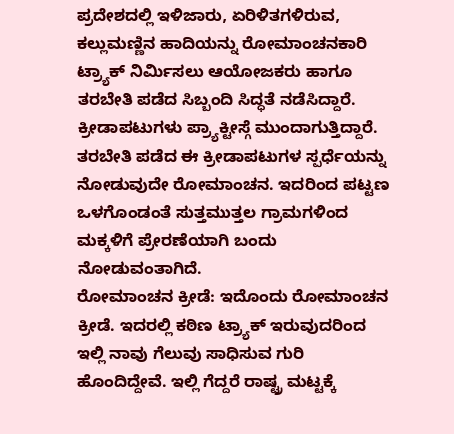ಪ್ರದೇಶದಲ್ಲಿ ಇಳಿಜಾರು, ಏರಿಳಿತಗಳಿರುವ, ಕಲ್ಲುಮಣ್ಣಿನ ಹಾದಿಯನ್ನು ರೋಮಾಂಚನಕಾರಿ ಟ್ರ್ಯಾಕ್ ನಿರ್ಮಿಸಲು ಆಯೋಜಕರು ಹಾಗೂ ತರಬೇತಿ ಪಡೆದ ಸಿಬ್ಬಂದಿ ಸಿದ್ಧತೆ ನಡೆಸಿದ್ದಾರೆ. ಕ್ರೀಡಾಪಟುಗಳು ಪ್ರ್ಯಾಕ್ಟೀಸ್ಗೆ ಮುಂದಾಗುತ್ತಿದ್ದಾರೆ. ತರಬೇತಿ ಪಡೆದ ಈ ಕ್ರೀಡಾಪಟುಗಳ ಸ್ಪರ್ಧೆಯನ್ನು ನೋಡುವುದೇ ರೋಮಾಂಚನ. ಇದರಿಂದ ಪಟ್ಟಣ ಒಳಗೊಂಡಂತೆ ಸುತ್ತಮುತ್ತಲ ಗ್ರಾಮಗಳಿಂದ ಮಕ್ಕಳಿಗೆ ಪ್ರೇರಣೆಯಾಗಿ ಬಂದು ನೋಡುವಂತಾಗಿದೆ.
ರೋಮಾಂಚನ ಕ್ರೀಡೆ: ಇದೊಂದು ರೋಮಾಂಚನ ಕ್ರೀಡೆ. ಇದರಲ್ಲಿ ಕಠಿಣ ಟ್ರ್ಯಾಕ್ ಇರುವುದರಿಂದ ಇಲ್ಲಿ ನಾವು ಗೆಲುವು ಸಾಧಿಸುವ ಗುರಿ ಹೊಂದಿದ್ದೇವೆ. ಇಲ್ಲಿ ಗೆದ್ದರೆ ರಾಷ್ಟ್ರ ಮಟ್ಟಕ್ಕೆ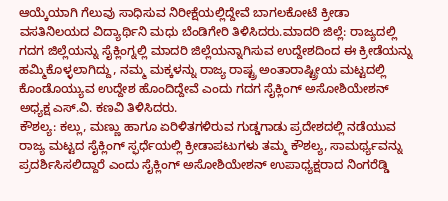ಆಯ್ಕೆಯಾಗಿ ಗೆಲುವು ಸಾಧಿಸುವ ನಿರೀಕ್ಷೆಯಲ್ಲಿದ್ದೇವೆ ಬಾಗಲಕೋಟೆ ಕ್ರೀಡಾ ವಸತಿನಿಲಯದ ವಿದ್ಯಾರ್ಥಿನಿ ಮಧು ಬೆಂಡಿಗೇರಿ ತಿಳಿಸಿದರು.ಮಾದರಿ ಜಿಲ್ಲೆ: ರಾಜ್ಯದಲ್ಲಿ ಗದಗ ಜಿಲ್ಲೆಯನ್ನು ಸೈಕ್ಲಿಂಗ್ನಲ್ಲಿ ಮಾದರಿ ಜಿಲ್ಲೆಯನ್ನಾಗಿಸುವ ಉದ್ದೇಶದಿಂದ ಈ ಕ್ರೀಡೆಯನ್ನು ಹಮ್ಮಿಕೊಳ್ಳಲಾಗಿದ್ದು, ನಮ್ಮ ಮಕ್ಕಳನ್ನು ರಾಜ್ಯ ರಾಷ್ಟ್ರ ಅಂತಾರಾಷ್ಟ್ರೀಯ ಮಟ್ಟದಲ್ಲಿ ಕೊಂಡೊಯ್ಯುವ ಉದ್ದೇಶ ಹೊಂದಿದ್ದೇವೆ ಎಂದು ಗದಗ ಸೈಕ್ಲಿಂಗ್ ಅಸೋಶಿಯೇಶನ್ ಅಧ್ಯಕ್ಷ ಎಸ್.ವಿ. ಕಣವಿ ತಿಳಿಸಿದರು.
ಕೌಶಲ್ಯ: ಕಲ್ಲು, ಮಣ್ಣು ಹಾಗೂ ಏರಿಳಿತಗಳಿರುವ ಗುಡ್ಡಗಾಡು ಪ್ರದೇಶದಲ್ಲಿ ನಡೆಯುವ ರಾಜ್ಯ ಮಟ್ಟದ ಸೈಕ್ಲಿಂಗ್ ಸ್ಫರ್ಧೆಯಲ್ಲಿ ಕ್ರೀಡಾಪಟುಗಳು ತಮ್ಮ ಕೌಶಲ್ಯ, ಸಾಮರ್ಥ್ಯವನ್ನು ಪ್ರದರ್ಶಿಸಿಸಲಿದ್ದಾರೆ ಎಂದು ಸೈಕ್ಲಿಂಗ್ ಅಸೋಶಿಯೇಶನ್ ಉಪಾಧ್ಯಕ್ಷರಾದ ನಿಂಗರೆಡ್ಡಿ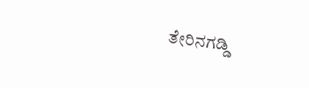ತೇರಿನಗಡ್ಡಿ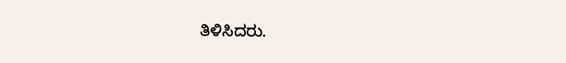ತಿಳಿಸಿದರು.